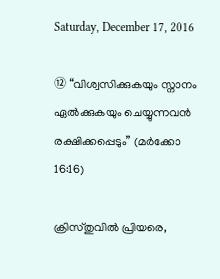Saturday, December 17, 2016

⑫ “വിശ്വസിക്കുകയും സ്നാനം ഏൽക്കുകയും ചെയ്യുന്നവൻ രക്ഷിക്കപ്പെടും” (മർക്കോ 16:16)

ക്രിസ്തുവിൽ പ്രിയരെ,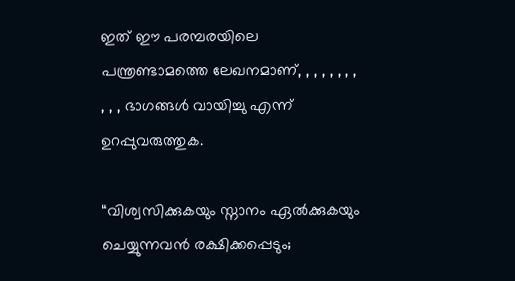ഇത് ഈ പരമ്പരയിലെ പന്ത്രണ്ടാമത്തെ ലേഖനമാണ്, , , , , , , , , , , ഭാഗങ്ങൾ വായിച്ചു എന്ന് ഉറപ്പുവരുത്തുക.

“വിശ്വസിക്കുകയും സ്നാനം ഏല്‍ക്കുകയും ചെയ്യുന്നവന്‍ രക്ഷിക്കപ്പെടും;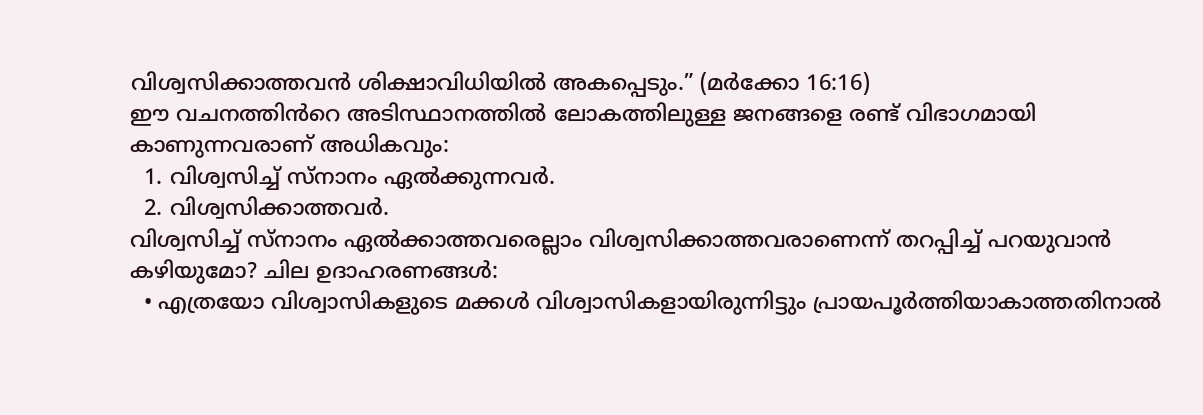വിശ്വസിക്കാത്തവന്‍ ശിക്ഷാവിധിയില്‍ അകപ്പെടും.” (മർക്കോ 16:16)
ഈ വചനത്തിൻറെ അടിസ്ഥാനത്തിൽ ലോകത്തിലുള്ള ജനങ്ങളെ രണ്ട് വിഭാഗമായി കാണുന്നവരാണ് അധികവും:
  1. വിശ്വസിച്ച് സ്നാനം ഏല്‍ക്കുന്നവർ.
  2. വിശ്വസിക്കാത്തവർ.
വിശ്വസിച്ച് സ്നാനം ഏല്‍ക്കാത്തവരെല്ലാം വിശ്വസിക്കാത്തവരാണെന്ന് തറപ്പിച്ച് പറയുവാൻ കഴിയുമോ? ചില ഉദാഹരണങ്ങൾ:
  • എത്രയോ വിശ്വാസികളുടെ മക്കൾ വിശ്വാസികളായിരുന്നിട്ടും പ്രായപൂർത്തിയാകാത്തതിനാൽ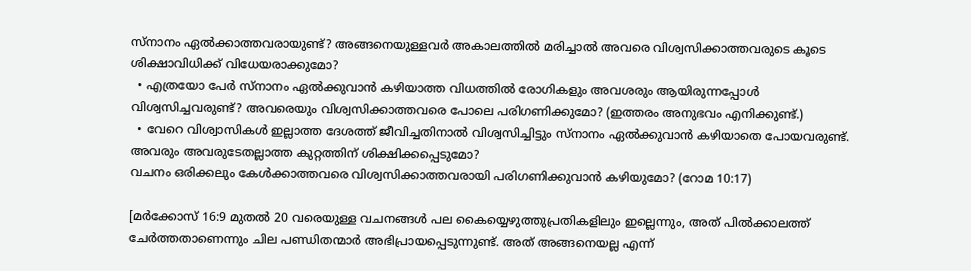സ്നാനം ഏൽക്കാത്തവരായുണ്ട്? അങ്ങനെയുള്ളവർ അകാലത്തിൽ മരിച്ചാൽ അവരെ വിശ്വസിക്കാത്തവരുടെ കൂടെ ശിക്ഷാവിധിക്ക് വിധേയരാക്കുമോ?
  • എത്രയോ പേർ സ്നാനം ഏൽക്കുവാൻ കഴിയാത്ത വിധത്തിൽ രോഗികളും അവശരും ആയിരുന്നപ്പോൾ വിശ്വസിച്ചവരുണ്ട്? അവരെയും വിശ്വസിക്കാത്തവരെ പോലെ പരിഗണിക്കുമോ? (ഇത്തരം അനുഭവം എനിക്കുണ്ട്.)
  • വേറെ വിശ്വാസികൾ ഇല്ലാത്ത ദേശത്ത് ജീവിച്ചതിനാൽ വിശ്വസിച്ചിട്ടും സ്നാനം ഏൽക്കുവാൻ കഴിയാതെ പോയവരുണ്ട്. അവരും അവരുടേതല്ലാത്ത കുറ്റത്തിന് ശിക്ഷിക്കപ്പെടുമോ?
വചനം ഒരിക്കലും കേൾക്കാത്തവരെ വിശ്വസിക്കാത്തവരായി പരിഗണിക്കുവാൻ കഴിയുമോ? (റോമ 10:17)

[മർക്കോസ് 16:9 മുതൽ 20 വരെയുള്ള വചനങ്ങൾ പല കൈയ്യെഴുത്തുപ്രതികളിലും ഇല്ലെന്നും, അത് പിൽക്കാലത്ത് ചേർത്തതാണെന്നും ചില പണ്ഡിതന്മാർ അഭിപ്രായപ്പെടുന്നുണ്ട്. അത് അങ്ങനെയല്ല എന്ന്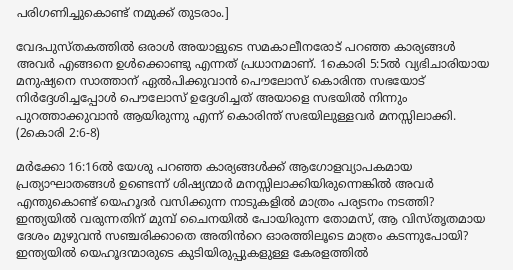പരിഗണിച്ചുകൊണ്ട് നമുക്ക് തുടരാം.]

വേദപുസ്തകത്തിൽ ഒരാൾ അയാളുടെ സമകാലീനരോട് പറഞ്ഞ കാര്യങ്ങൾ അവർ എങ്ങനെ ഉൾക്കൊണ്ടു എന്നത് പ്രധാനമാണ്. 1കൊരി 5:5ൽ വ്യഭിചാരിയായ മനുഷ്യനെ സാത്താന് ഏൽപിക്കുവാൻ പൌലോസ് കൊരിന്ത സഭയോട് നിർദ്ദേശിച്ചപ്പോൾ പൌലോസ് ഉദ്ദേശിച്ചത് അയാളെ സഭയിൽ നിന്നും പുറത്താക്കുവാൻ ആയിരുന്നു എന്ന് കൊരിന്ത് സഭയിലുള്ളവർ മനസ്സിലാക്കി. (2കൊരി 2:6-8)

മർക്കോ 16:16ൽ യേശു പറഞ്ഞ കാര്യങ്ങൾക്ക് ആഗോളവ്യാപകമായ പ്രത്യാഘാതങ്ങൾ ഉണ്ടെന്ന് ശിഷ്യന്മാർ മനസ്സിലാക്കിയിരുന്നെങ്കിൽ അവർ എന്തുകൊണ്ട് യെഹൂദർ വസിക്കുന്ന നാടുകളിൽ മാത്രം പര്യടനം നടത്തി? ഇന്ത്യയിൽ വരുന്നതിന് മുമ്പ് ചൈനയിൽ പോയിരുന്ന തോമസ്, ആ വിസ്തൃതമായ ദേശം മുഴുവൻ സഞ്ചരിക്കാതെ അതിൻറെ ഓരത്തിലൂടെ മാത്രം കടന്നുപോയി? ഇന്ത്യയിൽ യെഹൂദന്മാരുടെ കുടിയിരുപ്പുകളുള്ള കേരളത്തിൽ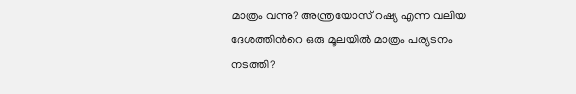മാത്രം വന്നു? അന്ത്രയോസ് റഷ്യ എന്ന വലിയ ദേശത്തിൻറെ ഒരു മൂലയിൽ മാത്രം പര്യടനം നടത്തി?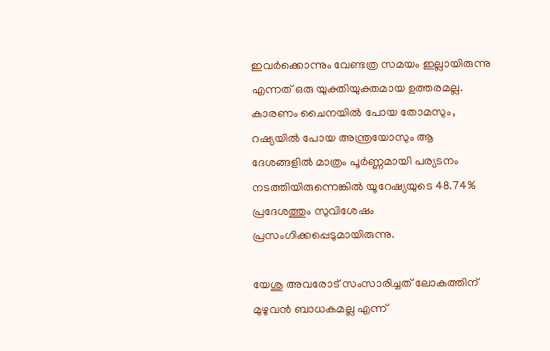ഇവർക്കൊന്നും വേണ്ടത്ര സമയം ഇല്ലായിരുന്നു എന്നത് ഒരു യുക്തിയുക്തമായ ഉത്തരമല്ല. കാരണം ചൈനയിൽ പോയ തോമസും, റഷ്യയിൽ പോയ അന്ത്രയോസും ആ ദേശങ്ങളിൽ മാത്രം പൂർണ്ണമായി പര്യടനം നടത്തിയിരുന്നെങ്കിൽ യൂറേഷ്യയുടെ 48.74% പ്രദേശത്തും സുവിശേഷം പ്രസംഗിക്കപ്പെടുമായിരുന്നു.

യേശു അവരോട് സംസാരിച്ചത് ലോകത്തിന് മുഴുവൻ ബാധകമല്ല എന്ന്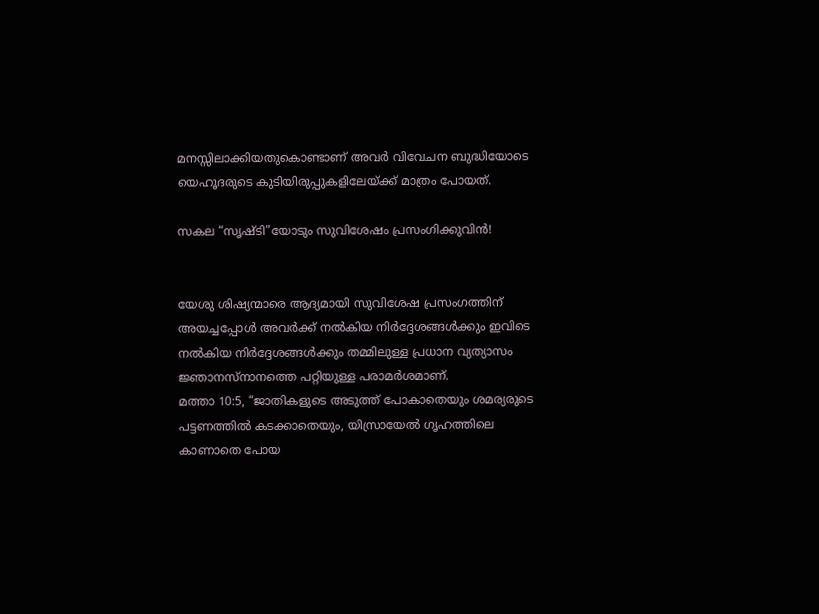മനസ്സിലാക്കിയതുകൊണ്ടാണ് അവർ വിവേചന ബുദ്ധിയോടെ യെഹൂദരുടെ കുടിയിരുപ്പുകളിലേയ്ക്ക് മാത്രം പോയത്.

സകല “സൃഷ്ടി”യോടും സുവിശേഷം പ്രസംഗിക്കുവിൻ!


യേശു ശിഷ്യന്മാരെ ആദ്യമായി സുവിശേഷ പ്രസംഗത്തിന് അയച്ചപ്പോൾ അവർക്ക് നൽകിയ നിർദ്ദേശങ്ങൾക്കും ഇവിടെ നൽകിയ നിർദ്ദേശങ്ങൾക്കും തമ്മിലുള്ള പ്രധാന വ്യത്യാസം ജ്ഞാനസ്നാനത്തെ പറ്റിയുള്ള പരാമർശമാണ്.
മത്താ 10:5, “ജാതികളുടെ അടുത്ത് പോകാതെയും ശമര്യരുടെ പട്ടണത്തില്‍ കടക്കാതെയും, യിസ്രായേല്‍ ഗൃഹത്തിലെ കാണാതെ പോയ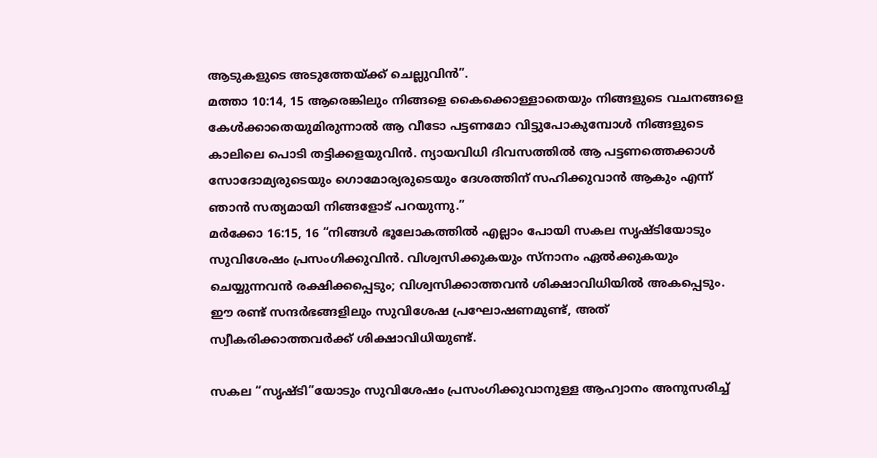ആടുകളുടെ അടുത്തേയ്ക്ക് ചെല്ലുവിന്‍”.
മത്താ 10:14, 15 ആരെങ്കിലും നിങ്ങളെ കൈക്കൊള്ളാതെയും നിങ്ങളുടെ വചനങ്ങളെ കേള്‍ക്കാതെയുമിരുന്നാല്‍ ആ വീടോ പട്ടണമോ വിട്ടുപോകുമ്പോള്‍ നിങ്ങളുടെ കാലിലെ പൊടി തട്ടിക്കളയുവിന്‍. ന്യായവിധി ദിവസത്തില്‍ ആ പട്ടണത്തെക്കാള്‍ സോദോമ്യരുടെയും ഗൊമോര്യരുടെയും ദേശത്തിന് സഹിക്കുവാന്‍ ആകും എന്ന് ഞാന്‍ സത്യമായി നിങ്ങളോട് പറയുന്നു.”
മർക്കോ 16:15, 16 “നിങ്ങള്‍ ഭൂലോകത്തില്‍ എല്ലാം പോയി സകല സൃഷ്ടിയോടും സുവിശേഷം പ്രസംഗിക്കുവിന്‍. വിശ്വസിക്കുകയും സ്നാനം ഏല്‍ക്കുകയും ചെയ്യുന്നവന്‍ രക്ഷിക്കപ്പെടും; വിശ്വസിക്കാത്തവന്‍ ശിക്ഷാവിധിയില്‍ അകപ്പെടും.
ഈ രണ്ട് സന്ദർഭങ്ങളിലും സുവിശേഷ പ്രഘോഷണമുണ്ട്, അത് സ്വീകരിക്കാത്തവർക്ക് ശിക്ഷാവിധിയുണ്ട്.

സകല “സൃഷ്ടി”യോടും സുവിശേഷം പ്രസംഗിക്കുവാനുള്ള ആഹ്വാനം അനുസരിച്ച്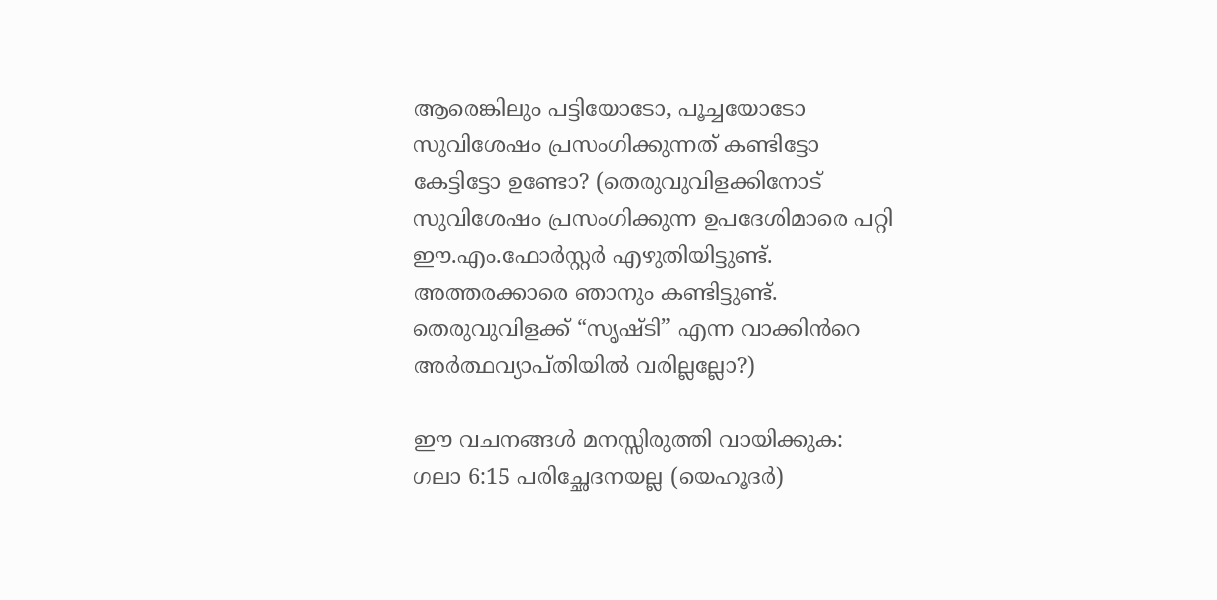ആരെങ്കിലും പട്ടിയോടോ, പൂച്ചയോടോ സുവിശേഷം പ്രസംഗിക്കുന്നത് കണ്ടിട്ടോ കേട്ടിട്ടോ ഉണ്ടോ? (തെരുവുവിളക്കിനോട് സുവിശേഷം പ്രസംഗിക്കുന്ന ഉപദേശിമാരെ പറ്റി ഈ.എം.ഫോർസ്റ്റർ എഴുതിയിട്ടുണ്ട്. അത്തരക്കാരെ ഞാനും കണ്ടിട്ടുണ്ട്. തെരുവുവിളക്ക് “സൃഷ്ടി” എന്ന വാക്കിൻറെ അർത്ഥവ്യാപ്തിയിൽ വരില്ലല്ലോ?)

ഈ വചനങ്ങൾ മനസ്സിരുത്തി വായിക്കുക:
ഗലാ 6:15 പരിച്ഛേദനയല്ല (യെഹൂദർ)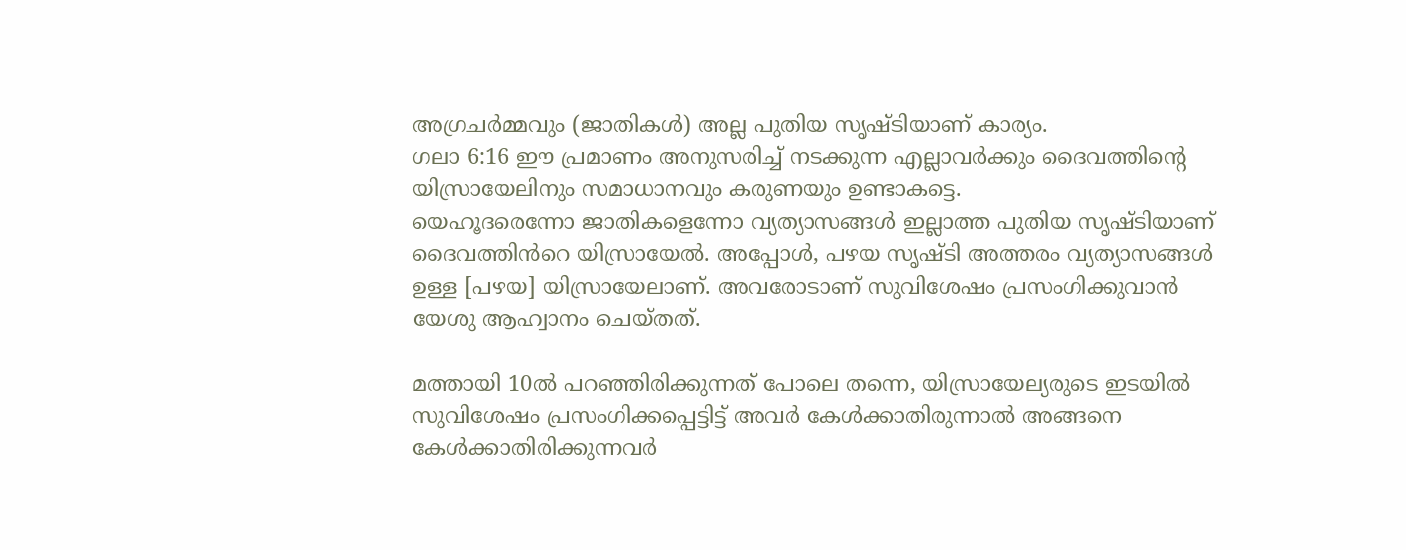അഗ്രചര്‍മ്മവും (ജാതികൾ) അല്ല പുതിയ സൃഷ്ടിയാണ് കാര്യം.
ഗലാ 6:16 ഈ പ്രമാണം അനുസരിച്ച് നടക്കുന്ന എല്ലാവര്‍ക്കും ദൈവത്തിന്‍റെ യിസ്രായേലിനും സമാധാനവും കരുണയും ഉണ്ടാകട്ടെ.
യെഹൂദരെന്നോ ജാതികളെന്നോ വ്യത്യാസങ്ങൾ ഇല്ലാത്ത പുതിയ സൃഷ്ടിയാണ് ദൈവത്തിൻറെ യിസ്രായേൽ. അപ്പോൾ, പഴയ സൃഷ്ടി അത്തരം വ്യത്യാസങ്ങൾ ഉള്ള [പഴയ] യിസ്രായേലാണ്. അവരോടാണ് സുവിശേഷം പ്രസംഗിക്കുവാൻ യേശു ആഹ്വാനം ചെയ്തത്.

മത്തായി 10ൽ പറഞ്ഞിരിക്കുന്നത് പോലെ തന്നെ, യിസ്രായേല്യരുടെ ഇടയിൽ സുവിശേഷം പ്രസംഗിക്കപ്പെട്ടിട്ട് അവർ കേൾക്കാതിരുന്നാൽ അങ്ങനെ കേൾക്കാതിരിക്കുന്നവർ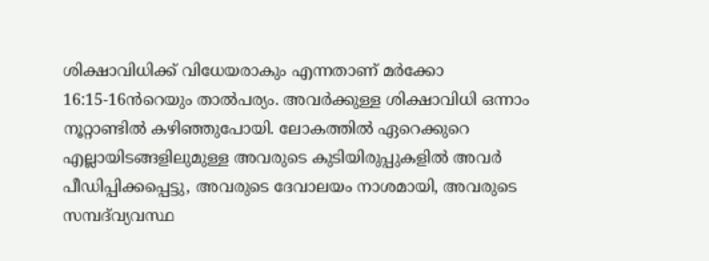ശിക്ഷാവിധിക്ക് വിധേയരാകും എന്നതാണ് മർക്കോ 16:15-16ൻറെയും താൽപര്യം. അവർക്കുള്ള ശിക്ഷാവിധി ഒന്നാം നൂറ്റാണ്ടിൽ കഴിഞ്ഞുപോയി. ലോകത്തിൽ ഏറെക്കുറെ എല്ലായിടങ്ങളിലുമുള്ള അവരുടെ കുടിയിരുപ്പുകളിൽ അവർ പീഡിപ്പിക്കപ്പെട്ടു, അവരുടെ ദേവാലയം നാശമായി, അവരുടെ സമ്പദ്‍വ്യവസ്ഥ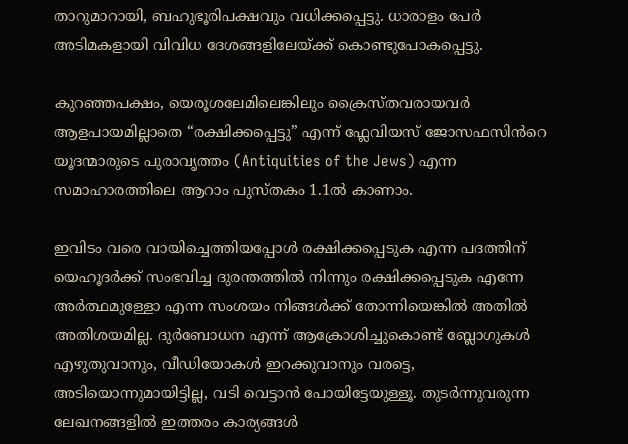താറുമാറായി, ബഹുഭൂരിപക്ഷവും വധിക്കപ്പെട്ടു. ധാരാളം പേർ അടിമകളായി വിവിധ ദേശങ്ങളിലേയ്ക്ക് കൊണ്ടുപോകപ്പെട്ടു.

കുറഞ്ഞപക്ഷം, യെരൂശലേമിലെങ്കിലും ക്രൈസ്തവരായവർ ആളപായമില്ലാതെ “രക്ഷിക്കപ്പെട്ടു” എന്ന് ഫ്ലേവിയസ് ജോസഫസിൻറെ യൂദന്മാരുടെ പുരാവൃത്തം (Antiquities of the Jews) എന്ന സമാഹാരത്തിലെ ആറാം പുസ്തകം 1.1ൽ കാണാം.

ഇവിടം വരെ വായിച്ചെത്തിയപ്പോൾ രക്ഷിക്കപ്പെടുക എന്ന പദത്തിന് യെഹൂദർക്ക് സംഭവിച്ച ദുരന്തത്തിൽ നിന്നും രക്ഷിക്കപ്പെടുക എന്നേ അർത്ഥമുള്ളോ എന്ന സംശയം നിങ്ങൾക്ക് തോന്നിയെങ്കിൽ അതിൽ അതിശയമില്ല. ദുർബോധന എന്ന് ആക്രോശിച്ചുകൊണ്ട് ബ്ലോഗുകൾ എഴുതുവാനും, വീഡിയോകൾ ഇറക്കുവാനും വരട്ടെ, അടിയൊന്നുമായിട്ടില്ല, വടി വെട്ടാൻ പോയിട്ടേയുള്ളൂ. തുടർന്നുവരുന്ന ലേഖനങ്ങളിൽ ഇത്തരം കാര്യങ്ങൾ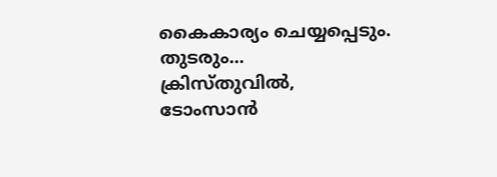കൈകാര്യം ചെയ്യപ്പെടും.
തുടരും...
ക്രിസ്തുവിൽ,
ടോംസാൻ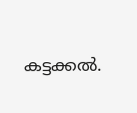കട്ടക്കൽ.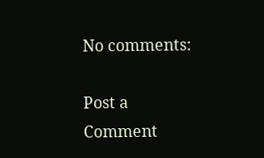No comments:

Post a Comment